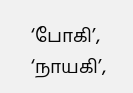‘போகி’, ‘நாயகி’,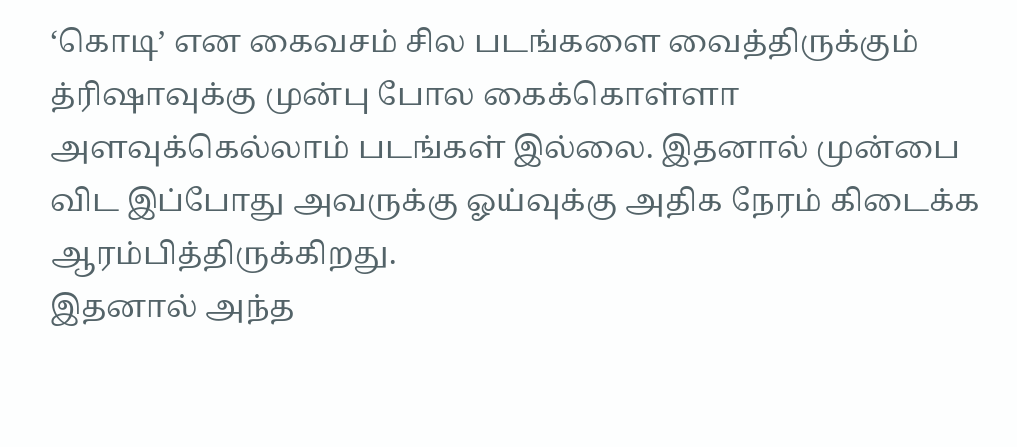‘கொடி’ என கைவசம் சில படங்களை வைத்திருக்கும் த்ரிஷாவுக்கு முன்பு போல கைக்கொள்ளா அளவுக்கெல்லாம் படங்கள் இல்லை. இதனால் முன்பை விட இப்போது அவருக்கு ஓய்வுக்கு அதிக நேரம் கிடைக்க ஆரம்பித்திருக்கிறது.
இதனால் அந்த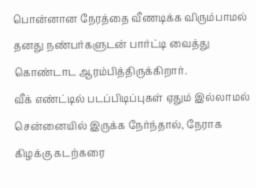பொன்னான நேரத்தை வீணடிக்க விரும்பாமல் தனது நண்பர்களுடன் பார்ட்டி வைத்து கொண்டாட ஆரம்பித்திருக்கிறார்.
வீக் எண்ட்டில் படப்பிடிப்புகள் ஏதும் இல்லாமல் சென்னையில் இருக்க நேர்ந்தால், நேராக கிழக்கு கடற்கரை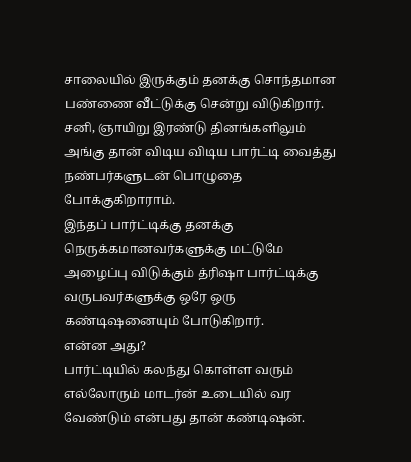சாலையில் இருக்கும் தனக்கு சொந்தமான பண்ணை வீட்டுக்கு சென்று விடுகிறார். சனி, ஞாயிறு இரண்டு தினங்களிலும் அங்கு தான் விடிய விடிய பார்ட்டி வைத்து நண்பர்களுடன் பொழுதை போக்குகிறாராம்.
இந்தப் பார்ட்டிக்கு தனக்கு நெருக்கமானவர்களுக்கு மட்டுமே அழைப்பு விடுக்கும் த்ரிஷா பார்ட்டிக்கு வருபவர்களுக்கு ஒரே ஒரு கண்டிஷனையும் போடுகிறார்.
என்ன அது?
பார்ட்டியில் கலந்து கொள்ள வரும் எல்லோரும் மாடர்ன் உடையில் வர வேண்டும் என்பது தான் கண்டிஷன்.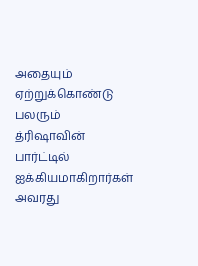அதையும் ஏற்றுக்கொண்டு பலரும் த்ரிஷாவின் பார்ட்டில் ஐக்கியமாகிறார்கள் அவரது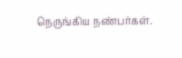நெருங்கிய நண்பர்கள்.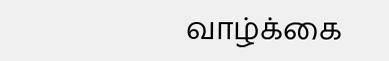வாழ்க்கை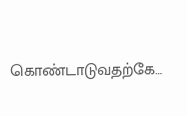கொண்டாடுவதற்கே…